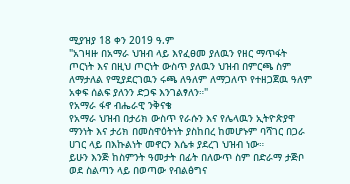ሚያዝያ 18 ቀን 2019 ዓ.ም
"አገዛዙ በአማራ ህዝብ ላይ እየፈፀመ ያለዉን የዘር ማጥፋት ጦርነት እና በዚህ ጦርነት ውስጥ ያለዉን ህዝብ በምርጫ ስም ለማታለል የሚያደርገዉን ሩጫ ለዓለም ለማጋለጥ የተዘጋጀዉ ዓለም አቀፍ ሰልፍ ያለንን ድጋፍ እንገልፃለን።"
የአማራ ፋኖ ብሔራዊ ንቅናቄ
የአማራ ህዝብ በታሪክ ውስጥ የራሱን እና የሌላዉን ኢትዮጵያዋ ማንነት እና ታሪክ በመስዋዕትነት ያስከበረ ከመሆኑም ባሻገር በጋራ ሀገር ላይ በእኩልነት መኖርን እሴቱ ያደረገ ህዝብ ነው።
ይሁን እንጅ ከስምንት ዓመታት በፊት በለውጥ ስም በድራማ ታጅቦ ወደ ስልጣን ላይ በወጣው የብልፅግና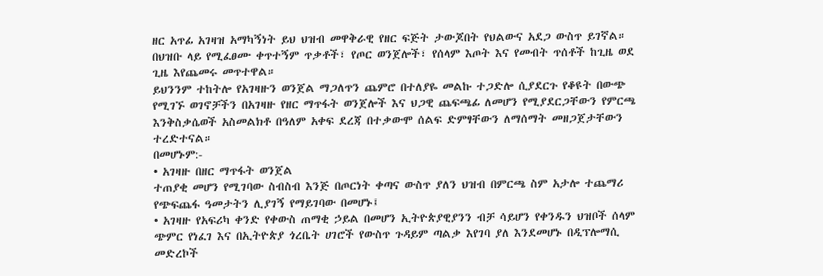ዘር አጥፊ አገዛዝ አማካኝነት ይህ ህዝብ መዋቅራዊ የዘር ፍጅት ታውጆበት የህልውና አደጋ ውስጥ ይገኛል። በህዝቡ ላይ የሚፈፀሙ ቀጥተኝም ጥቃቶች፣ የጦር ወንጀሎች፣ የሰላም እጦት እና የመብት ጥሰቶች ከጊዜ ወደ ጊዜ እየጨመሩ መጥተዋል።
ይህንንም ተከትሎ የአገዛዙን ወንጀል ማጋለጥን ጨምሮ በተለያዬ መልኩ ተጋድሎ ሲያደርጉ የቆዩት በውጭ የሚገኙ ወገኖቻችን በአገዛዙ የዘር ማጥፋት ወንጀሎች እና ህጋዊ ጨፍጫፊ ለመሆን የሚያደርጋቸውን የምርጫ እንቅስቃሴወች አስመልክቶ በዓለም አቀፍ ደረጃ በተቃውሞ ሰልፍ ድምፃቸውን ለማሰማት መዘጋጀታቸውን ተረድተናል።
በመሆኑም:-
• አገዛዙ በዘር ማጥፋት ወንጀል
ተጠያቂ መሆን የሚገባው ስብስብ እንጅ በጦርነት ቀጣና ውስጥ ያለን ህዝብ በምርጫ ስም አታሎ ተጨማሪ የጭፍጨፋ ዓመታትን ሊያገኝ የማይገባው በመሆኑ፤
• አገዛዙ የአፍሪካ ቀንድ የቀውስ ጠማቂ ኃይል በመሆን ኢትዮጵያዊያንን ብቻ ሳይሆን የቀንዱን ህዝቦች ሰላም ጭምር የነፈገ እና በኢትዮጵያ ጎረቤት ሀገሮች የውስጥ ጉዳይም ጣልቃ እየገባ ያለ እንደመሆኑ በዲፕሎማሲ መድረኮች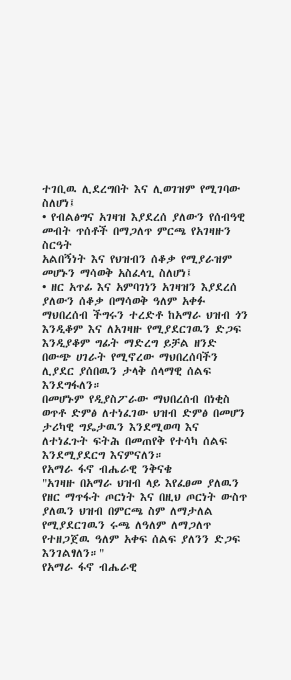ተገቢዉ ሊደረግበት እና ሊወገዝም የሚገባው ስለሆነ፤
• የብልፅግና አገዛዝ እያደረሰ ያለውን የሰብዓዊ መብት ጥሰቶች በማጋለጥ ምርጫ የአገዛዙን ስርዓት
አልበኝነት እና የህዝብን ሰቆቃ የሚያራዝም መሆኑን ማሳወቅ አስፈላጊ ስለሆነ፤
• ዘር አጥፊ እና አምባገነን አገዛዝን እያደረሰ ያለውን ሰቆቃ በማሳወቅ ዓለም አቀፉ ማህበረሰብ ችግሩን ተረድቶ ከአማራ ህዝብ ጎን እንዲቆም እና ለአገዛዙ የሚያደርገዉን ድጋፍ እንዲያቆም ግፊት ማድረግ ይቻል ዘንድ በውጭ ሀገራት የሚኖረው ማህበረሰባችን ሊያደር ያሰበዉን ታላቅ ሰላማዊ ሰልፍ እንደግፋለን።
በመሆኑም የዲያስፖራው ማህበረሰብ በነቂስ ወጥቶ ድምፅ ለተነፈገው ህዝብ ድምፅ በመሆን ታሪካዊ ግዴታዉን እንደሚወጣ እና ለተነፈጉት ፍትሕ በመጠየቅ የተሳካ ሰልፍ እንደሚያደርግ እናምናለን።
የአማራ ፋኖ ብሔራዊ ንቅናቄ
"አገዛዙ በአማራ ህዝብ ላይ እየፈፀመ ያለዉን የዘር ማጥፋት ጦርነት እና በዚህ ጦርነት ውስጥ ያለዉን ህዝብ በምርጫ ስም ለማታለል የሚያደርገዉን ሩጫ ለዓለም ለማጋለጥ የተዘጋጀዉ ዓለም አቀፍ ሰልፍ ያለንን ድጋፍ እንገልፃለን።"
የአማራ ፋኖ ብሔራዊ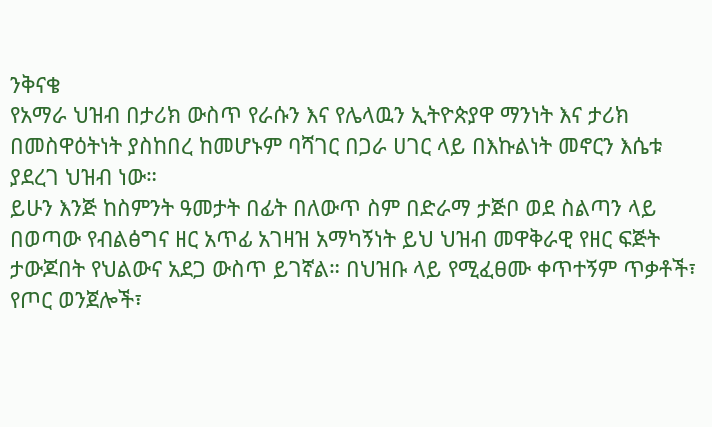ንቅናቄ
የአማራ ህዝብ በታሪክ ውስጥ የራሱን እና የሌላዉን ኢትዮጵያዋ ማንነት እና ታሪክ በመስዋዕትነት ያስከበረ ከመሆኑም ባሻገር በጋራ ሀገር ላይ በእኩልነት መኖርን እሴቱ ያደረገ ህዝብ ነው።
ይሁን እንጅ ከስምንት ዓመታት በፊት በለውጥ ስም በድራማ ታጅቦ ወደ ስልጣን ላይ በወጣው የብልፅግና ዘር አጥፊ አገዛዝ አማካኝነት ይህ ህዝብ መዋቅራዊ የዘር ፍጅት ታውጆበት የህልውና አደጋ ውስጥ ይገኛል። በህዝቡ ላይ የሚፈፀሙ ቀጥተኝም ጥቃቶች፣ የጦር ወንጀሎች፣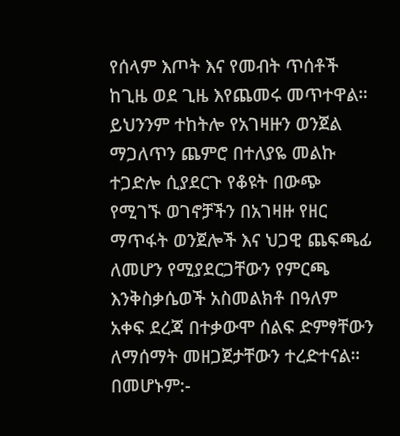የሰላም እጦት እና የመብት ጥሰቶች ከጊዜ ወደ ጊዜ እየጨመሩ መጥተዋል።
ይህንንም ተከትሎ የአገዛዙን ወንጀል ማጋለጥን ጨምሮ በተለያዬ መልኩ ተጋድሎ ሲያደርጉ የቆዩት በውጭ የሚገኙ ወገኖቻችን በአገዛዙ የዘር ማጥፋት ወንጀሎች እና ህጋዊ ጨፍጫፊ ለመሆን የሚያደርጋቸውን የምርጫ እንቅስቃሴወች አስመልክቶ በዓለም አቀፍ ደረጃ በተቃውሞ ሰልፍ ድምፃቸውን ለማሰማት መዘጋጀታቸውን ተረድተናል።
በመሆኑም:-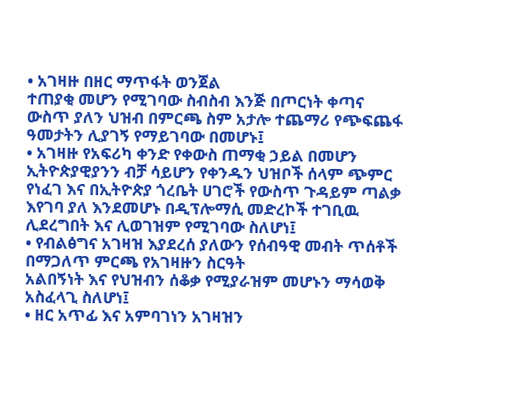• አገዛዙ በዘር ማጥፋት ወንጀል
ተጠያቂ መሆን የሚገባው ስብስብ እንጅ በጦርነት ቀጣና ውስጥ ያለን ህዝብ በምርጫ ስም አታሎ ተጨማሪ የጭፍጨፋ ዓመታትን ሊያገኝ የማይገባው በመሆኑ፤
• አገዛዙ የአፍሪካ ቀንድ የቀውስ ጠማቂ ኃይል በመሆን ኢትዮጵያዊያንን ብቻ ሳይሆን የቀንዱን ህዝቦች ሰላም ጭምር የነፈገ እና በኢትዮጵያ ጎረቤት ሀገሮች የውስጥ ጉዳይም ጣልቃ እየገባ ያለ እንደመሆኑ በዲፕሎማሲ መድረኮች ተገቢዉ ሊደረግበት እና ሊወገዝም የሚገባው ስለሆነ፤
• የብልፅግና አገዛዝ እያደረሰ ያለውን የሰብዓዊ መብት ጥሰቶች በማጋለጥ ምርጫ የአገዛዙን ስርዓት
አልበኝነት እና የህዝብን ሰቆቃ የሚያራዝም መሆኑን ማሳወቅ አስፈላጊ ስለሆነ፤
• ዘር አጥፊ እና አምባገነን አገዛዝን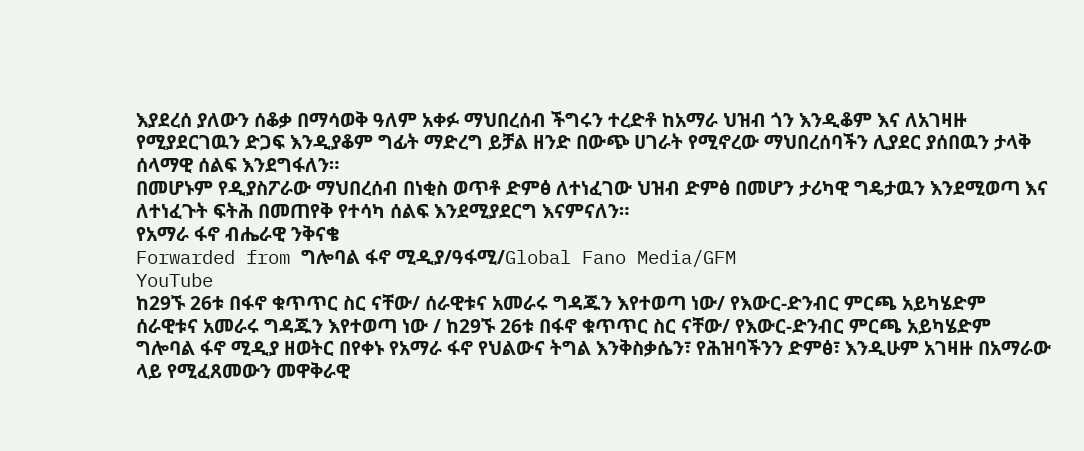እያደረሰ ያለውን ሰቆቃ በማሳወቅ ዓለም አቀፉ ማህበረሰብ ችግሩን ተረድቶ ከአማራ ህዝብ ጎን እንዲቆም እና ለአገዛዙ የሚያደርገዉን ድጋፍ እንዲያቆም ግፊት ማድረግ ይቻል ዘንድ በውጭ ሀገራት የሚኖረው ማህበረሰባችን ሊያደር ያሰበዉን ታላቅ ሰላማዊ ሰልፍ እንደግፋለን።
በመሆኑም የዲያስፖራው ማህበረሰብ በነቂስ ወጥቶ ድምፅ ለተነፈገው ህዝብ ድምፅ በመሆን ታሪካዊ ግዴታዉን እንደሚወጣ እና ለተነፈጉት ፍትሕ በመጠየቅ የተሳካ ሰልፍ እንደሚያደርግ እናምናለን።
የአማራ ፋኖ ብሔራዊ ንቅናቄ
Forwarded from ግሎባል ፋኖ ሚዲያ/ዓፋሚ/Global Fano Media/GFM
YouTube
ከ29ኙ 26ቱ በፋኖ ቁጥጥር ስር ናቸው/ ሰራዊቱና አመራሩ ግዳጁን እየተወጣ ነው/ የእውር-ድንብር ምርጫ አይካሄድም
ሰራዊቱና አመራሩ ግዳጁን እየተወጣ ነው / ከ29ኙ 26ቱ በፋኖ ቁጥጥር ስር ናቸው/ የእውር-ድንብር ምርጫ አይካሄድም
ግሎባል ፋኖ ሚዲያ ዘወትር በየቀኑ የአማራ ፋኖ የህልውና ትግል እንቅስቃሴን፣ የሕዝባችንን ድምፅ፣ እንዲሁም አገዛዙ በአማራው ላይ የሚፈጸመውን መዋቅራዊ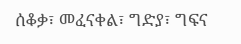ሰቆቃ፣ መፈናቀል፣ ግድያ፣ ግፍና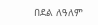በደል ለዓለም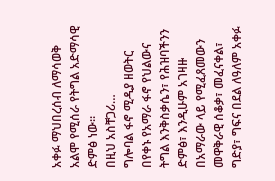አቀፉ ማህበረሰብ ለማሳወቅ አልሞ የሚሰራ የትግል አድማሳዊ ድምፅ ነው።
በዚህ አስቸጋሪ…
ግሎባል ፋኖ ሚዲያ ዘወትር በየቀኑ የአማራ ፋኖ የህልውና ትግል እንቅስቃሴን፣ የሕዝባችንን ድምፅ፣ እንዲሁም አገዛዙ በአማራው ላይ የሚፈጸመውን መዋቅራዊ ሰቆቃ፣ መፈናቀል፣ ግድያ፣ ግፍና በደል ለዓለም አቀፉ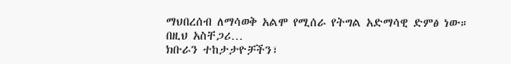ማህበረሰብ ለማሳወቅ አልሞ የሚሰራ የትግል አድማሳዊ ድምፅ ነው።
በዚህ አስቸጋሪ…
ክቡራን ተከታታዮቻችን፣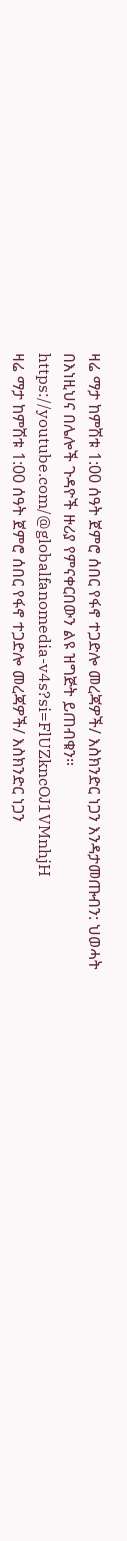ዛሬ ማታ ከምሽቱ 1:00 ሰዓት ጀምሮ ሰበር የፋኖ ተጋድሎ መረጃዎች/ እስክንድር ነጋን እንዳታመጡብን: ህወሓት
በእነዚህና በሌሎች ጉዳዮች ዙሪያ የምናቀርበውን ልዩ ዝግጅት ይጠብቁን።
https://youtube.com/@globalfanomedia-v4s?si=FlUZkncOJ1VMnhjH
ዛሬ ማታ ከምሽቱ 1:00 ሰዓት ጀምሮ ሰበር የፋኖ ተጋድሎ መረጃዎች/ እስክንድር ነጋን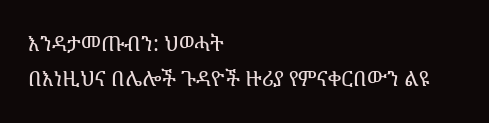እንዳታመጡብን: ህወሓት
በእነዚህና በሌሎች ጉዳዮች ዙሪያ የምናቀርበውን ልዩ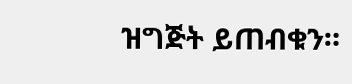ዝግጅት ይጠብቁን።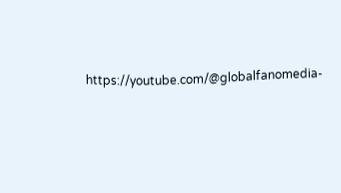https://youtube.com/@globalfanomedia-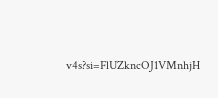v4s?si=FlUZkncOJ1VMnhjH